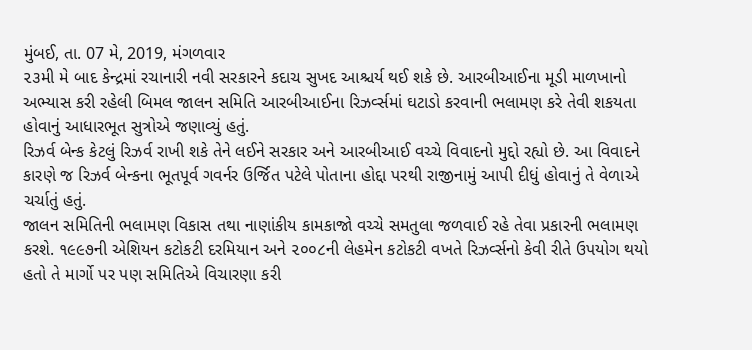મુંબઈ, તા. 07 મે, 2019, મંગળવાર
૨૩મી મે બાદ કેન્દ્રમાં રચાનારી નવી સરકારને કદાચ સુખદ આશ્ચર્ય થઈ શકે છે. આરબીઆઈના મૂડી માળખાનો અભ્યાસ કરી રહેલી બિમલ જાલન સમિતિ આરબીઆઈના રિઝર્વ્સમાં ઘટાડો કરવાની ભલામણ કરે તેવી શકયતા હોવાનું આધારભૂત સુત્રોએ જણાવ્યું હતું.
રિઝર્વ બેન્ક કેટલું રિઝર્વ રાખી શકે તેને લઈને સરકાર અને આરબીઆઈ વચ્ચે વિવાદનો મુદ્દો રહ્યો છે. આ વિવાદને કારણે જ રિઝર્વ બેન્કના ભૂતપૂર્વ ગવર્નર ઉર્જિત પટેલે પોતાના હોદ્દા પરથી રાજીનામું આપી દીધું હોવાનું તે વેળાએ ચર્ચાતું હતું.
જાલન સમિતિની ભલામણ વિકાસ તથા નાણાંકીય કામકાજો વચ્ચે સમતુલા જળવાઈ રહે તેવા પ્રકારની ભલામણ કરશે. ૧૯૯૭ની એશિયન કટોકટી દરમિયાન અને ૨૦૦૮ની લેહમેન કટોકટી વખતે રિઝર્વ્સનો કેવી રીતે ઉપયોગ થયો હતો તે માર્ગો પર પણ સમિતિએ વિચારણા કરી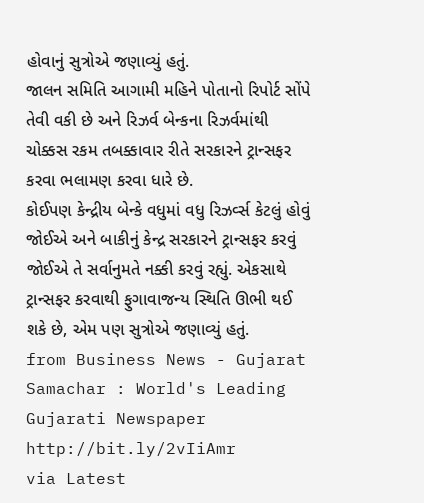હોવાનું સુત્રોએ જણાવ્યું હતું.
જાલન સમિતિ આગામી મહિને પોતાનો રિપોર્ટ સોંપે તેવી વકી છે અને રિઝર્વ બેન્કના રિઝર્વમાંથી ચોક્કસ રકમ તબક્કાવાર રીતે સરકારને ટ્રાન્સફર કરવા ભલામણ કરવા ધારે છે.
કોઈપણ કેન્દ્રીય બેન્કે વધુમાં વધુ રિઝર્વ્સ કેટલું હોવું જોઈએ અને બાકીનું કેન્દ્ર સરકારને ટ્રાન્સફર કરવું જોઈએ તે સર્વાનુમતે નક્કી કરવું રહ્યું. એકસાથે ટ્રાન્સફર કરવાથી ફુગાવાજન્ય સ્થિતિ ઊભી થઈ શકે છે, એમ પણ સુત્રોએ જણાવ્યું હતું.
from Business News - Gujarat Samachar : World's Leading Gujarati Newspaper http://bit.ly/2vIiAmr
via Latest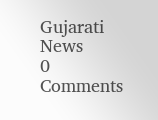Gujarati News
0 Comments